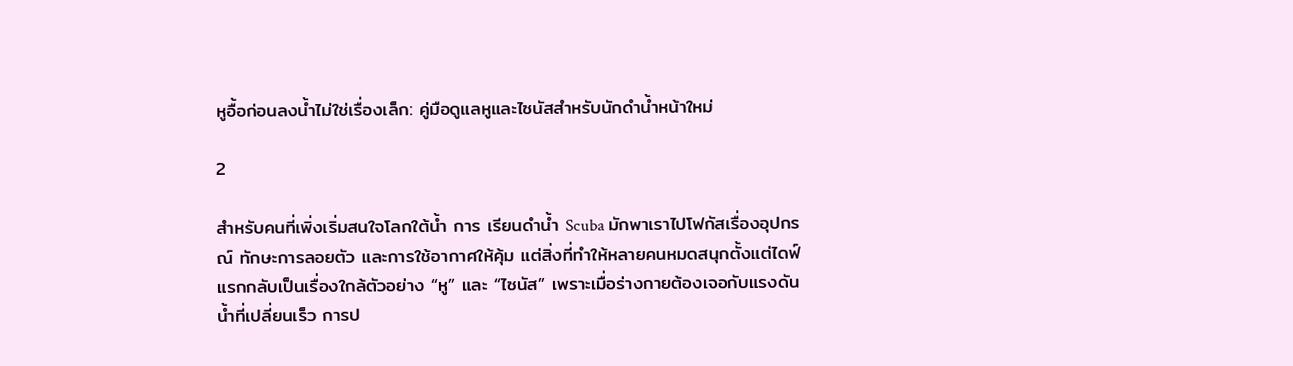หูอื้อก่อนลงน้ำไม่ใช่เรื่องเล็ก: คู่มือดูแลหูและไซนัสสำหรับนักดำน้ำหน้าใหม่

2

สำหรับคนที่เพิ่งเริ่มสนใจโลกใต้น้ำ การ เรียนดำน้ำ Scuba มักพาเราไปโฟกัสเรื่องอุปกรณ์ ทักษะการลอยตัว และการใช้อากาศให้คุ้ม แต่สิ่งที่ทำให้หลายคนหมดสนุกตั้งแต่ไดฟ์แรกกลับเป็นเรื่องใกล้ตัวอย่าง “หู” และ “ไซนัส” เพราะเมื่อร่างกายต้องเจอกับแรงดันน้ำที่เปลี่ยนเร็ว การป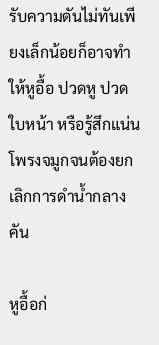รับความดันไม่ทันเพียงเล็กน้อยก็อาจทำให้หูอื้อ ปวดหู ปวดใบหน้า หรือรู้สึกแน่นโพรงจมูกจนต้องยกเลิกการดำน้ำกลางคัน

หูอื้อก่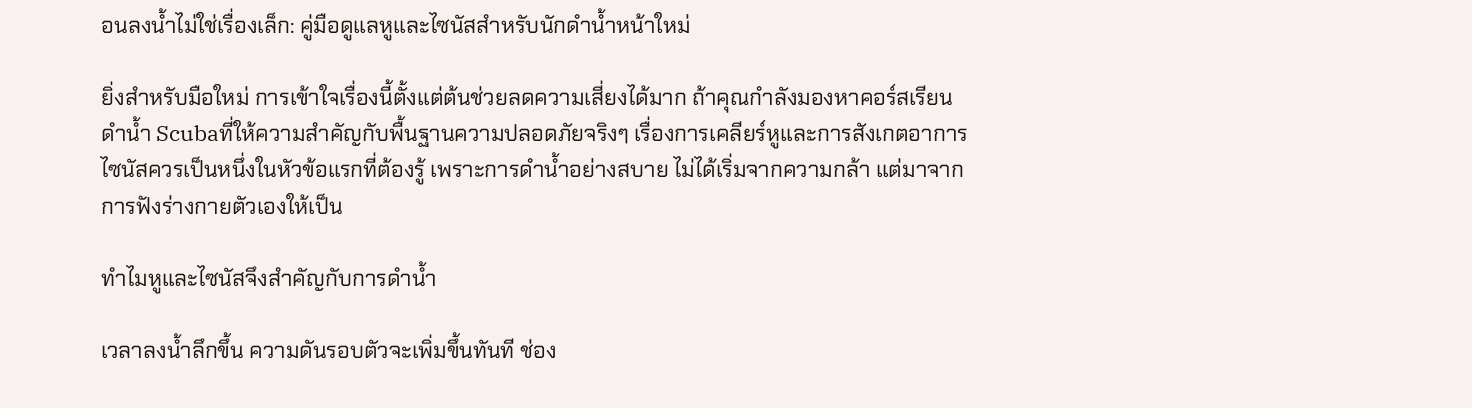อนลงน้ำไม่ใช่เรื่องเล็ก: คู่มือดูแลหูและไซนัสสำหรับนักดำน้ำหน้าใหม่

ยิ่งสำหรับมือใหม่ การเข้าใจเรื่องนี้ตั้งแต่ต้นช่วยลดความเสี่ยงได้มาก ถ้าคุณกำลังมองหาคอร์สเรียนดำน้ำ Scubaที่ให้ความสำคัญกับพื้นฐานความปลอดภัยจริงๆ เรื่องการเคลียร์หูและการสังเกตอาการไซนัสควรเป็นหนึ่งในหัวข้อแรกที่ต้องรู้ เพราะการดำน้ำอย่างสบาย ไม่ได้เริ่มจากความกล้า แต่มาจากการฟังร่างกายตัวเองให้เป็น

ทำไมหูและไซนัสจึงสำคัญกับการดำน้ำ

เวลาลงน้ำลึกขึ้น ความดันรอบตัวจะเพิ่มขึ้นทันที ช่อง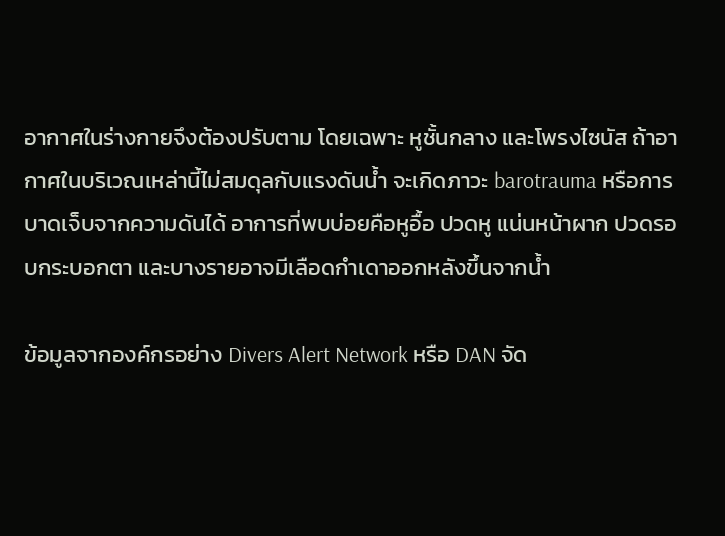อากาศในร่างกายจึงต้องปรับตาม โดยเฉพาะ หูชั้นกลาง และโพรงไซนัส ถ้าอากาศในบริเวณเหล่านี้ไม่สมดุลกับแรงดันน้ำ จะเกิดภาวะ barotrauma หรือการบาดเจ็บจากความดันได้ อาการที่พบบ่อยคือหูอื้อ ปวดหู แน่นหน้าผาก ปวดรอบกระบอกตา และบางรายอาจมีเลือดกำเดาออกหลังขึ้นจากน้ำ

ข้อมูลจากองค์กรอย่าง Divers Alert Network หรือ DAN จัด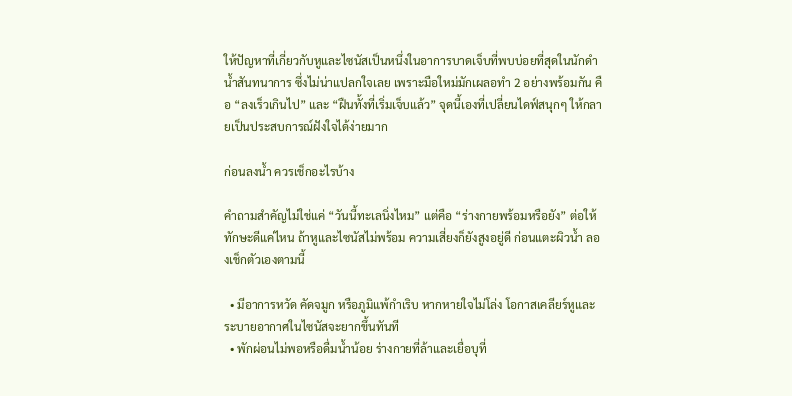ให้ปัญหาที่เกี่ยวกับหูและไซนัสเป็นหนึ่งในอาการบาดเจ็บที่พบบ่อยที่สุดในนักดำน้ำสันทนาการ ซึ่งไม่น่าแปลกใจเลย เพราะมือใหม่มักเผลอทำ 2 อย่างพร้อมกัน คือ “ลงเร็วเกินไป” และ “ฝืนทั้งที่เริ่มเจ็บแล้ว” จุดนี้เองที่เปลี่ยนไดฟ์สนุกๆ ให้กลายเป็นประสบการณ์ฝังใจได้ง่ายมาก

ก่อนลงน้ำ ควรเช็กอะไรบ้าง

คำถามสำคัญไม่ใช่แค่ “วันนี้ทะเลนิ่งไหม” แต่คือ “ร่างกายพร้อมหรือยัง” ต่อให้ทักษะดีแค่ไหน ถ้าหูและไซนัสไม่พร้อม ความเสี่ยงก็ยังสูงอยู่ดี ก่อนแตะผิวน้ำ ลองเช็กตัวเองตามนี้

  • มีอาการหวัด คัดจมูก หรือภูมิแพ้กำเริบ หากหายใจไม่โล่ง โอกาสเคลียร์หูและระบายอากาศในไซนัสจะยากขึ้นทันที
  • พักผ่อนไม่พอหรือดื่มน้ำน้อย ร่างกายที่ล้าและเยื่อบุที่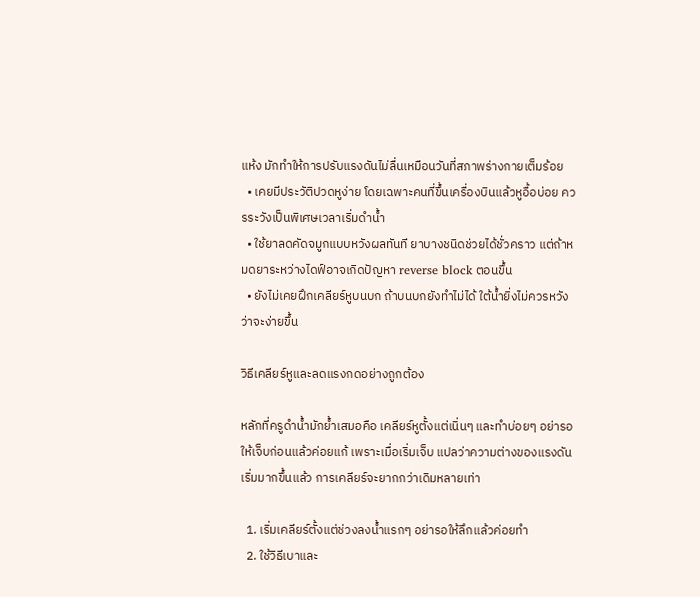แห้ง มักทำให้การปรับแรงดันไม่ลื่นเหมือนวันที่สภาพร่างกายเต็มร้อย
  • เคยมีประวัติปวดหูง่าย โดยเฉพาะคนที่ขึ้นเครื่องบินแล้วหูอื้อบ่อย ควรระวังเป็นพิเศษเวลาเริ่มดำน้ำ
  • ใช้ยาลดคัดจมูกแบบหวังผลทันที ยาบางชนิดช่วยได้ชั่วคราว แต่ถ้าหมดยาระหว่างไดฟ์อาจเกิดปัญหา reverse block ตอนขึ้น
  • ยังไม่เคยฝึกเคลียร์หูบนบก ถ้าบนบกยังทำไม่ได้ ใต้น้ำยิ่งไม่ควรหวังว่าจะง่ายขึ้น

วิธีเคลียร์หูและลดแรงกดอย่างถูกต้อง

หลักที่ครูดำน้ำมักย้ำเสมอคือ เคลียร์หูตั้งแต่เนิ่นๆ และทำบ่อยๆ อย่ารอให้เจ็บก่อนแล้วค่อยแก้ เพราะเมื่อเริ่มเจ็บ แปลว่าความต่างของแรงดันเริ่มมากขึ้นแล้ว การเคลียร์จะยากกว่าเดิมหลายเท่า

  1. เริ่มเคลียร์ตั้งแต่ช่วงลงน้ำแรกๆ อย่ารอให้ลึกแล้วค่อยทำ
  2. ใช้วิธีเบาและ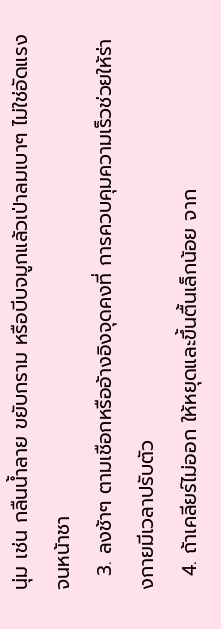นุ่ม เช่น กลืนน้ำลาย ขยับกราม หรือบีบจมูกแล้วเป่าลมเบาๆ ไม่ใช่อัดแรงจนหน้าชา
  3. ลงช้าๆ ตามเชือกหรืออ้างอิงจุดคงที่ การควบคุมความเร็วช่วยให้ร่างกายมีเวลาปรับตัว
  4. ถ้าเคลียร์ไม่ออก ให้หยุดและขึ้นตื้นเล็กน้อย จาก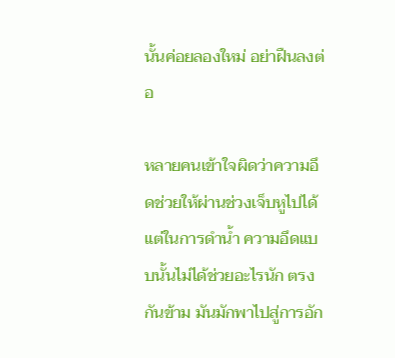นั้นค่อยลองใหม่ อย่าฝืนลงต่อ

หลายคนเข้าใจผิดว่าความอึดช่วยให้ผ่านช่วงเจ็บหูไปได้ แต่ในการดำน้ำ ความอึดแบบนั้นไม่ได้ช่วยอะไรนัก ตรงกันข้าม มันมักพาไปสู่การอัก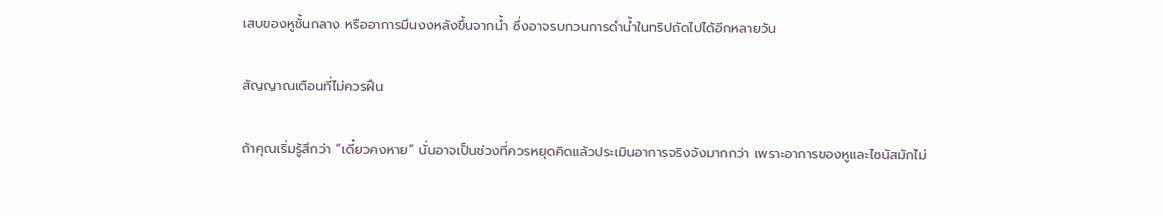เสบของหูชั้นกลาง หรืออาการมึนงงหลังขึ้นจากน้ำ ซึ่งอาจรบกวนการดำน้ำในทริปถัดไปได้อีกหลายวัน

สัญญาณเตือนที่ไม่ควรฝืน

ถ้าคุณเริ่มรู้สึกว่า “เดี๋ยวคงหาย” นั่นอาจเป็นช่วงที่ควรหยุดคิดแล้วประเมินอาการจริงจังมากกว่า เพราะอาการของหูและไซนัสมักไม่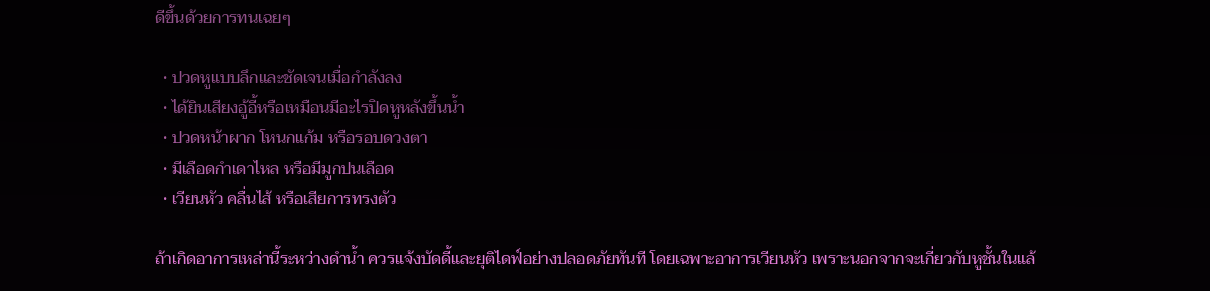ดีขึ้นด้วยการทนเฉยๆ

  • ปวดหูแบบลึกและชัดเจนเมื่อกำลังลง
  • ได้ยินเสียงอู้อี้หรือเหมือนมีอะไรปิดหูหลังขึ้นน้ำ
  • ปวดหน้าผาก โหนกแก้ม หรือรอบดวงตา
  • มีเลือดกำเดาไหล หรือมีมูกปนเลือด
  • เวียนหัว คลื่นไส้ หรือเสียการทรงตัว

ถ้าเกิดอาการเหล่านี้ระหว่างดำน้ำ ควรแจ้งบัดดี้และยุติไดฟ์อย่างปลอดภัยทันที โดยเฉพาะอาการเวียนหัว เพราะนอกจากจะเกี่ยวกับหูชั้นในแล้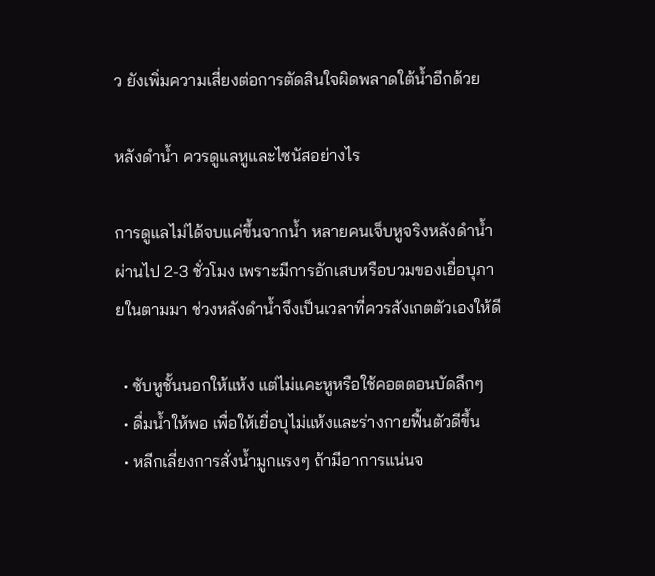ว ยังเพิ่มความเสี่ยงต่อการตัดสินใจผิดพลาดใต้น้ำอีกด้วย

หลังดำน้ำ ควรดูแลหูและไซนัสอย่างไร

การดูแลไม่ได้จบแค่ขึ้นจากน้ำ หลายคนเจ็บหูจริงหลังดำน้ำผ่านไป 2-3 ชั่วโมง เพราะมีการอักเสบหรือบวมของเยื่อบุภายในตามมา ช่วงหลังดำน้ำจึงเป็นเวลาที่ควรสังเกตตัวเองให้ดี

  • ซับหูชั้นนอกให้แห้ง แต่ไม่แคะหูหรือใช้คอตตอนบัดลึกๆ
  • ดื่มน้ำให้พอ เพื่อให้เยื่อบุไม่แห้งและร่างกายฟื้นตัวดีขึ้น
  • หลีกเลี่ยงการสั่งน้ำมูกแรงๆ ถ้ามีอาการแน่นจ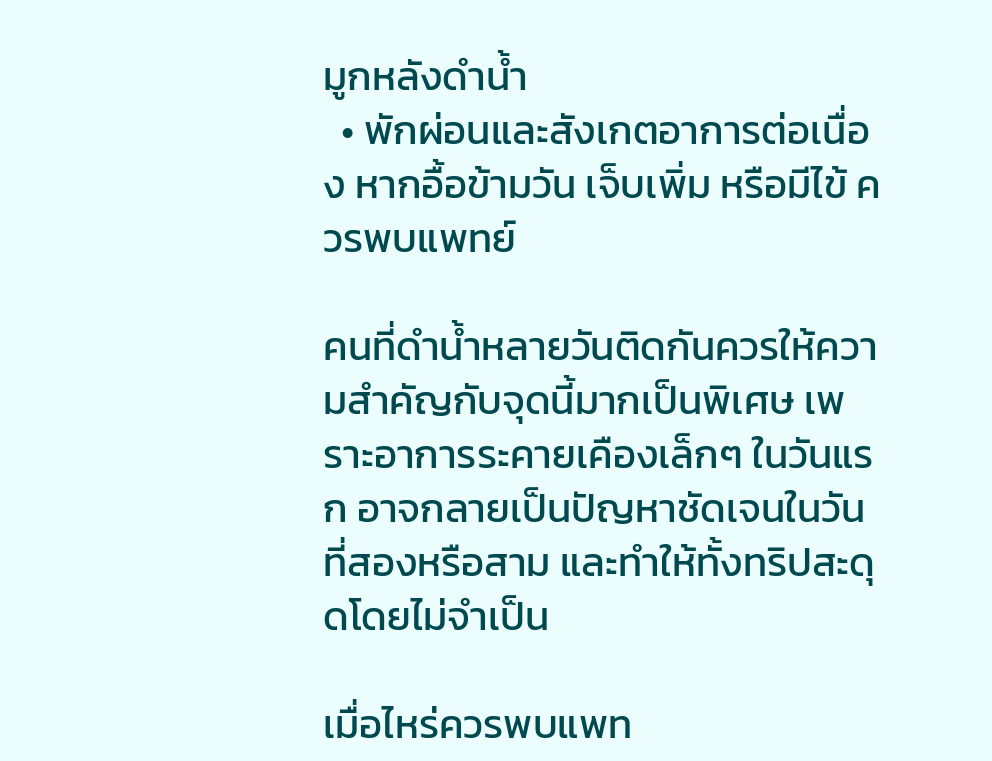มูกหลังดำน้ำ
  • พักผ่อนและสังเกตอาการต่อเนื่อง หากอื้อข้ามวัน เจ็บเพิ่ม หรือมีไข้ ควรพบแพทย์

คนที่ดำน้ำหลายวันติดกันควรให้ความสำคัญกับจุดนี้มากเป็นพิเศษ เพราะอาการระคายเคืองเล็กๆ ในวันแรก อาจกลายเป็นปัญหาชัดเจนในวันที่สองหรือสาม และทำให้ทั้งทริปสะดุดโดยไม่จำเป็น

เมื่อไหร่ควรพบแพท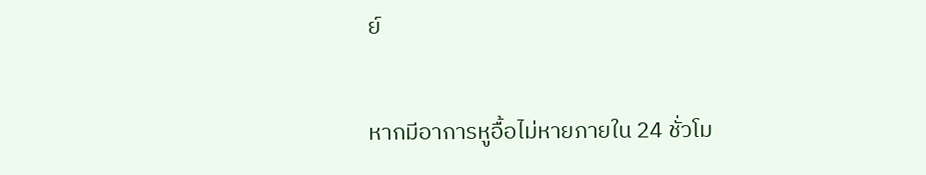ย์

หากมีอาการหูอื้อไม่หายภายใน 24 ชั่วโม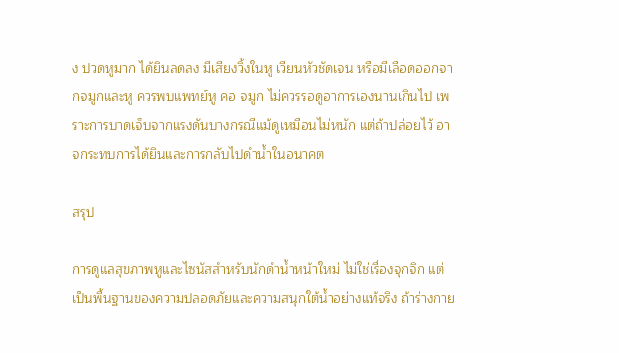ง ปวดหูมาก ได้ยินลดลง มีเสียงวิ้งในหู เวียนหัวชัดเจน หรือมีเลือดออกจากจมูกและหู ควรพบแพทย์หู คอ จมูก ไม่ควรรอดูอาการเองนานเกินไป เพราะการบาดเจ็บจากแรงดันบางกรณีแม้ดูเหมือนไม่หนัก แต่ถ้าปล่อยไว้ อาจกระทบการได้ยินและการกลับไปดำน้ำในอนาคต

สรุป

การดูแลสุขภาพหูและไซนัสสำหรับนักดำน้ำหน้าใหม่ ไม่ใช่เรื่องจุกจิก แต่เป็นพื้นฐานของความปลอดภัยและความสนุกใต้น้ำอย่างแท้จริง ถ้าร่างกาย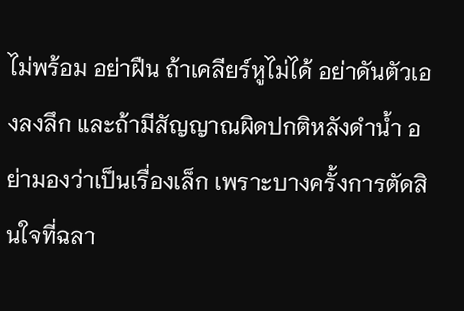ไม่พร้อม อย่าฝืน ถ้าเคลียร์หูไม่ได้ อย่าดันตัวเองลงลึก และถ้ามีสัญญาณผิดปกติหลังดำน้ำ อย่ามองว่าเป็นเรื่องเล็ก เพราะบางครั้งการตัดสินใจที่ฉลา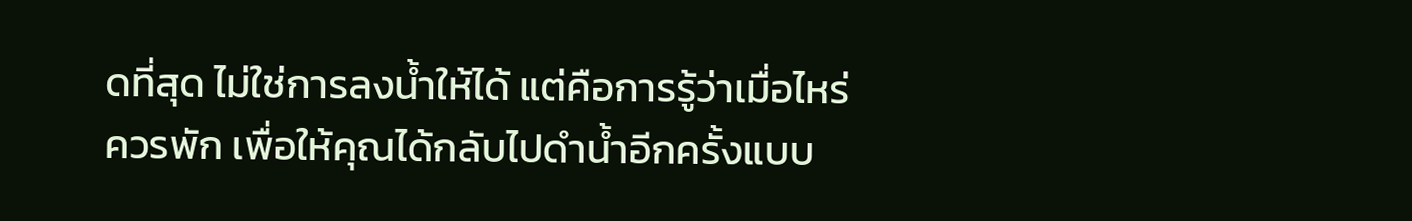ดที่สุด ไม่ใช่การลงน้ำให้ได้ แต่คือการรู้ว่าเมื่อไหร่ควรพัก เพื่อให้คุณได้กลับไปดำน้ำอีกครั้งแบบ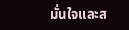มั่นใจและส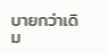บายกว่าเดิม